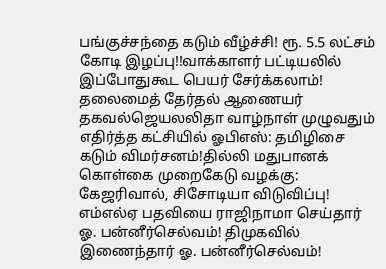பங்குச்சந்தை கடும் வீழ்ச்சி! ரூ. 5.5 லட்சம் கோடி இழப்பு!!வாக்காளர் பட்டியலில் இப்போதுகூட பெயர் சேர்க்கலாம்! தலைமைத் தேர்தல் ஆணையர் தகவல்ஜெயலலிதா வாழ்நாள் முழுவதும் எதிர்த்த கட்சியில் ஓபிஎஸ்: தமிழிசை கடும் விமர்சனம்!தில்லி மதுபானக் கொள்கை முறைகேடு வழக்கு: கேஜரிவால், சிசோடியா விடுவிப்பு! எம்எல்ஏ பதவியை ராஜிநாமா செய்தார் ஓ. பன்னீர்செல்வம்! திமுகவில் இணைந்தார் ஓ. பன்னீர்செல்வம்!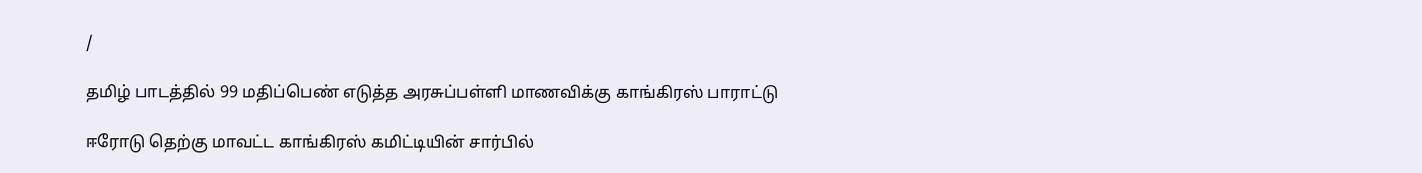/

தமிழ் பாடத்தில் 99 மதிப்பெண் எடுத்த அரசுப்பள்ளி மாணவிக்கு காங்கிரஸ் பாராட்டு

ஈரோடு தெற்கு மாவட்ட காங்கிரஸ் கமிட்டியின் சார்பில்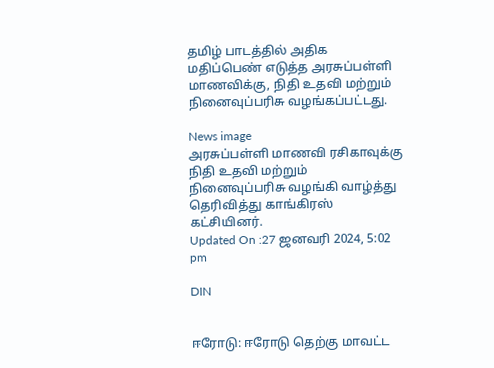தமிழ் பாடத்தில் அதிக மதிப்பெண் எடுத்த அரசுப்பள்ளி மாணவிக்கு, நிதி உதவி மற்றும் நினைவுப்பரிசு வழங்கப்பட்டது.

News image
அரசுப்பள்ளி மாணவி ரசிகாவுக்கு நிதி உதவி மற்றும் நினைவுப்பரிசு வழங்கி வாழ்த்து தெரிவித்து காங்கிரஸ் கட்சியினர்.
Updated On :27 ஜனவரி 2024, 5:02 pm

DIN


ஈரோடு: ஈரோடு தெற்கு மாவட்ட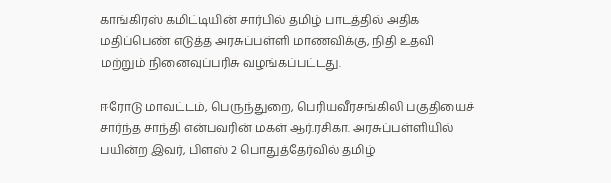காங்கிரஸ் கமிட்டியின் சார்பில் தமிழ் பாடத்தில் அதிக மதிப்பெண் எடுத்த அரசுப்பள்ளி மாணவிக்கு, நிதி உதவி மற்றும் நினைவுப்பரிசு வழங்கப்பட்டது.

ஈரோடு மாவட்டம், பெருந்துறை, பெரியவீரசங்கிலி பகுதியைச் சார்ந்த சாந்தி என்பவரின் மகள் ஆர்.ரசிகா. அரசுப்பள்ளியில் பயின்ற இவர், பிளஸ் 2 பொதுத்தேர்வில் தமிழ்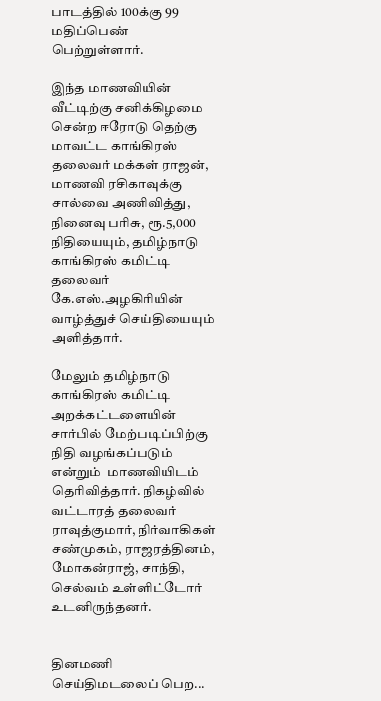பாடத்தில் 100க்கு 99 மதிப்பெண் பெற்றுள்ளார்.

இந்த மாணவியின் வீட்டிற்கு சனிக்கிழமை சென்ற ஈரோடு தெற்கு மாவட்ட காங்கிரஸ் தலைவர் மக்கள் ராஜன்,   மாணவி ரசிகாவுக்கு சால்வை அணிவித்து, நினைவு பரிசு, ரூ.5,000 நிதியையும், தமிழ்நாடு காங்கிரஸ் கமிட்டி தலைவர் கே.எஸ்.அழகிரியின் வாழ்த்துச் செய்தியையும் அளித்தார்.

மேலும் தமிழ்நாடு காங்கிரஸ் கமிட்டி அறக்கட்டளையின் சார்பில் மேற்படிப்பிற்கு நிதி வழங்கப்படும் என்றும்  மாணவியிடம் தெரிவித்தார். நிகழ்வில் வட்டாரத் தலைவர் ராவுத்குமார், நிர்வாகிகள் சண்முகம், ராஜரத்தினம், மோகன்ராஜ், சாந்தி, செல்வம் உள்ளிட்டோர்  உடனிருந்தனர்.


தினமணி செய்திமடலைப் பெற...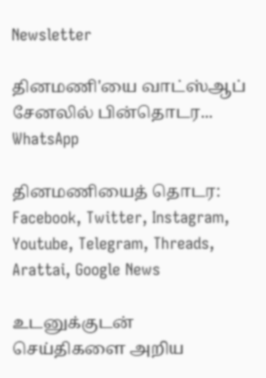Newsletter

தினமணி'யை வாட்ஸ்ஆப் சேனலில் பின்தொடர... WhatsApp

தினமணியைத் தொடர: Facebook, Twitter, Instagram, Youtube, Telegram, Threads, Arattai, Google News

உடனுக்குடன் செய்திகளை அறிய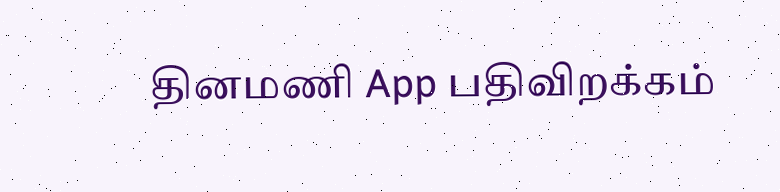தினமணி App பதிவிறக்கம்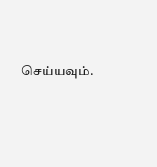செய்யவும்.